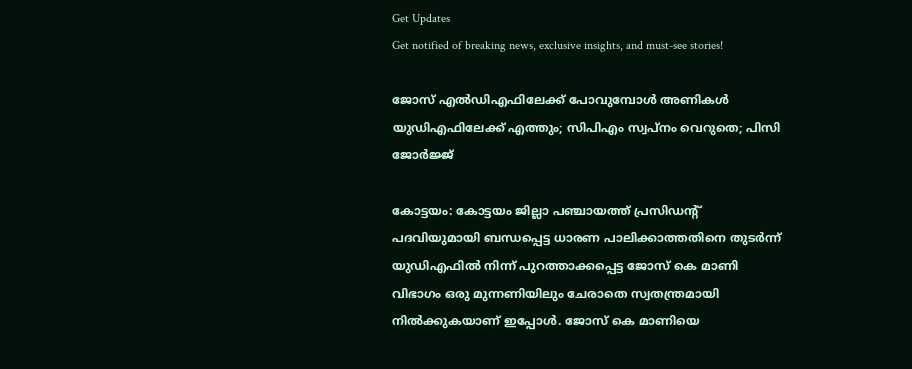Get Updates
Get notified of breaking news, exclusive insights, and must-see stories!

ജോസ് എല്‍ഡിഎഫിലേക്ക് പോവുമ്പോള്‍ അണികള്‍ യുഡിഎഫിലേക്ക് എത്തും; സിപിഎം സ്വപ്നം വെറുതെ; പിസി ജോര്‍ജ്ജ്

കോട്ടയം: കോട്ടയം ജില്ലാ പഞ്ചായത്ത് പ്രസിഡന്‍റ് പദവിയുമായി ബന്ധപ്പെട്ട ധാരണ പാലിക്കാത്തതിനെ തുടര്‍ന്ന് യുഡിഎഫില്‍ നിന്ന് പുറത്താക്കപ്പെട്ട ജോസ് കെ മാണി വിഭാഗം ഒരു മുന്നണിയിലും ചേരാതെ സ്വതന്ത്രമായി നില്‍ക്കുകയാണ് ഇപ്പോള്‍. ജോസ് കെ മാണിയെ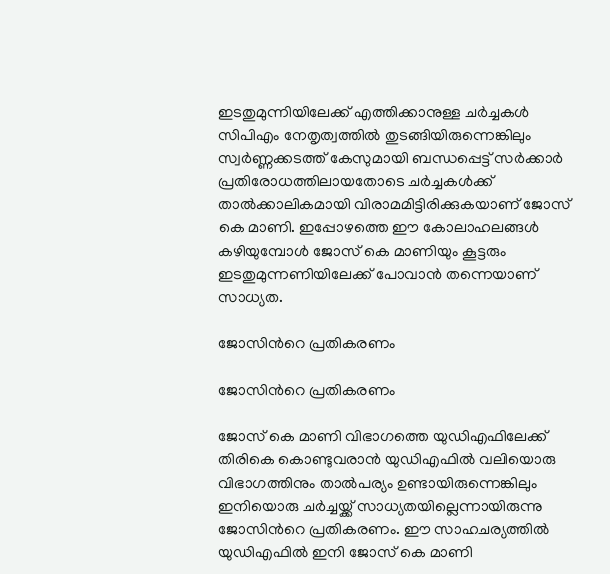ഇടതുമുന്നിയിലേക്ക് എത്തിക്കാനുള്ള ചര്‍ച്ചകള്‍ സിപിഎം നേതൃത്വത്തില്‍ തുടങ്ങിയിരുന്നെങ്കിലും സ്വര്‍ണ്ണക്കടത്ത് കേസുമായി ബന്ധപ്പെട്ട് സര്‍ക്കാര്‍ പ്രതിരോധത്തിലായതോടെ ചര്‍ച്ചകള്‍ക്ക് താല്‍ക്കാലികമായി വിരാമമിട്ടിരിക്കുകയാണ് ജോസ് കെ മാണി. ഇപ്പോഴത്തെ ഈ കോലാഹലങ്ങള്‍ കഴിയുമ്പോള്‍ ജോസ് കെ മാണിയും കൂട്ടരും ഇടതുമുന്നണിയിലേക്ക് പോവാന്‍ തന്നെയാണ് സാധ്യത.

ജോസിന്‍റെ പ്രതികരണം

ജോസിന്‍റെ പ്രതികരണം

ജോസ് കെ മാണി വിഭാഗത്തെ യുഡിഎഫിലേക്ക് തിരികെ കൊണ്ടുവരാന്‍ യുഡിഎഫില്‍ വലിയൊരു വിഭാഗത്തിനും താല്‍പര്യം ഉണ്ടായിരുന്നെങ്കിലും ഇനിയൊരു ചര്‍ച്ചയ്ക്ക് സാധ്യതയില്ലെന്നായിരുന്നു ജോസിന്‍റെ പ്രതികരണം. ഈ സാഹചര്യത്തില്‍ യുഡിഎഫില്‍ ഇനി ജോസ് കെ മാണി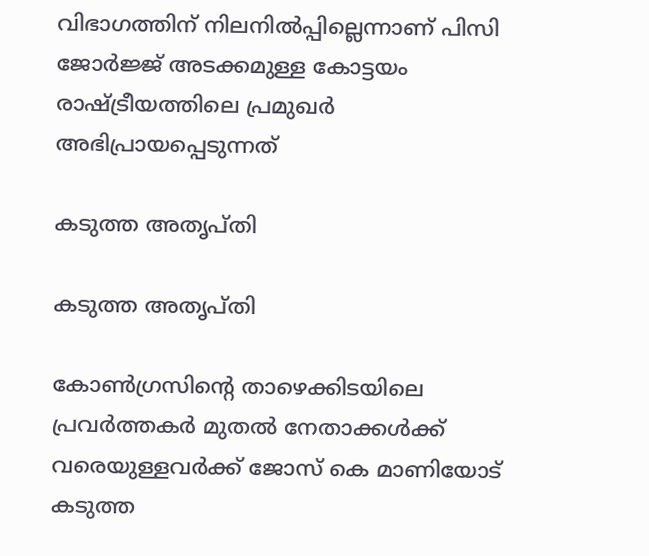വിഭാഗത്തിന് നിലനില്‍പ്പില്ലെന്നാണ് പിസി ജോര്‍ജ്ജ് അടക്കമുള്ള കോട്ടയം രാഷ്ട്രീയത്തിലെ പ്രമുഖര്‍ അഭിപ്രായപ്പെടുന്നത്

കടുത്ത അതൃപ്തി

കടുത്ത അതൃപ്തി

കോണ്‍ഗ്രസിന്‍റെ താഴെക്കിടയിലെ പ്രവര്‍ത്തകര്‍ മുതല്‍ നേതാക്കള്‍ക്ക് വരെയുള്ളവര്‍ക്ക് ജോസ് കെ മാണിയോട് കടുത്ത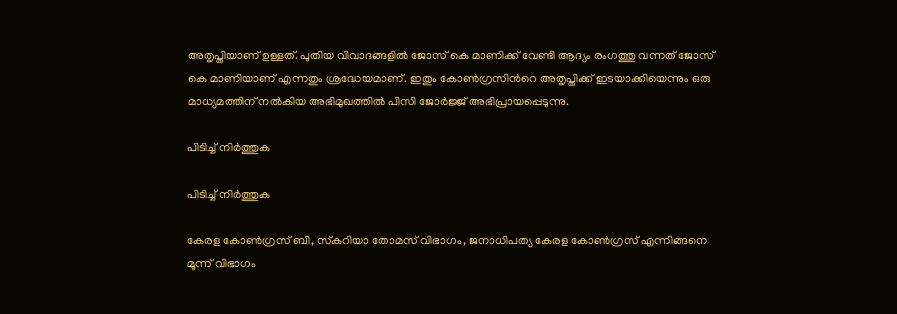അതൃപ്തിയാണ് ഉള്ളത്. പുതിയ വിവാദങ്ങളില്‍ ജോസ് കെ മാണിക്ക് വേണ്ടി ആദ്യം രംഗത്തു വന്നത് ജോസ് കെ മാണിയാണ് എന്നതും ശ്രദ്ധേയമാണ്. ഇതും കോണ്‍ഗ്രസിന്‍റെ അതൃപ്തിക്ക് ഇടയാക്കിയെന്നും ഒരു മാധ്യമത്തിന് നല്‍കിയ അഭിമുഖത്തില്‍ പിസി ജോര്‍ജ്ജ് അഭിപ്രായപ്പെടുന്നു.

പിടിച്ച് നിര്‍ത്തുക

പിടിച്ച് നിര്‍ത്തുക

കേരള കോണ്‍ഗ്രസ് ബി, സ്‌കറിയാ തോമസ് വിഭാഗം, ജനാധിപത്യ കേരള കോണ്‍ഗ്രസ് എന്നിങ്ങനെ മൂന്ന് വിഭാഗം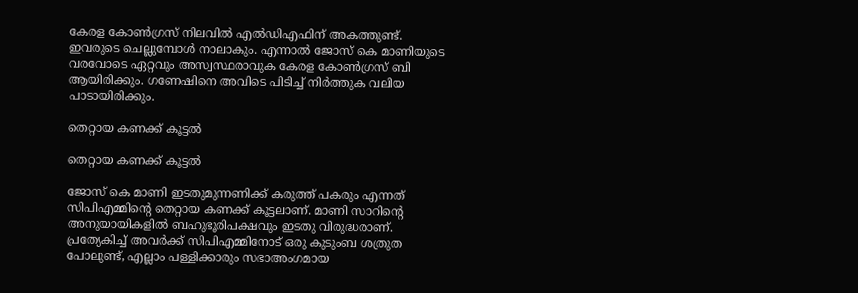കേരള കോണ്‍ഗ്രസ് നിലവില്‍ എല്‍ഡിഎഫിന് അകത്തുണ്ട്. ഇവരുടെ ചെല്ലുമ്പോള്‍ നാലാകും. എന്നാല്‍ ജോസ് കെ മാണിയുടെ വരവോടെ ഏറ്റവും അസ്വസ്ഥരാവുക കേരള കോണ്‍ഗ്രസ് ബി ആയിരിക്കും. ഗണേഷിനെ അവിടെ പിടിച്ച് നിര്‍ത്തുക വലിയ പാടായിരിക്കും.

തെറ്റായ കണക്ക് കൂട്ടല്‍

തെറ്റായ കണക്ക് കൂട്ടല്‍

ജോസ് കെ മാണി ഇടതുമുന്നണിക്ക് കരുത്ത് പകരും എന്നത് സിപിഎമ്മിന്‍റെ തെറ്റായ കണക്ക് കൂട്ടലാണ്. മാണി സാറിന്‍റെ അനുയായികളില്‍ ബഹുഭൂരിപക്ഷവും ഇടതു വിരുദ്ധരാണ്. പ്രത്യേകിച്ച് അവര്‍ക്ക് സിപിഎമ്മിനോട് ഒരു കുടുംബ ശത്രുത പോലുണ്ട്, എല്ലാം പള്ളിക്കാരും സഭാഅംഗമായ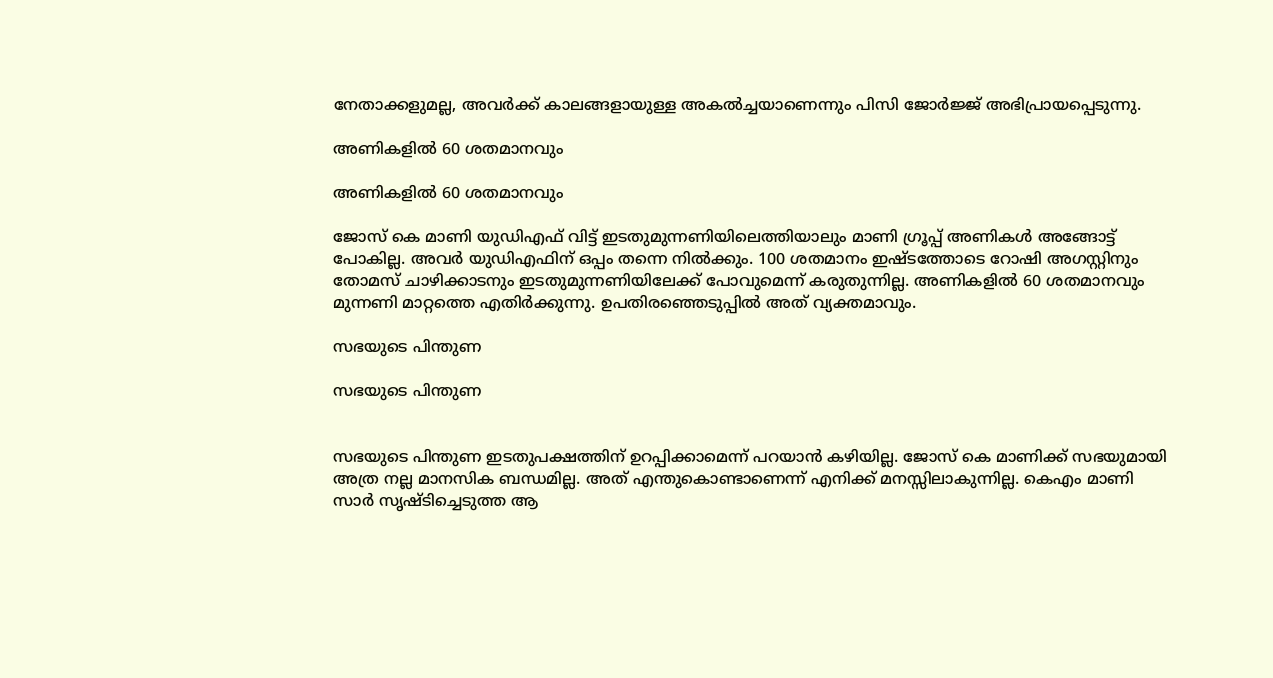നേതാക്കളുമല്ല, അവര്‍ക്ക് കാലങ്ങളായുള്ള അകല്‍ച്ചയാണെന്നും പിസി ജോര്‍ജ്ജ് അഭിപ്രായപ്പെടുന്നു.

അണികളില്‍ 60 ശതമാനവും

അണികളില്‍ 60 ശതമാനവും

ജോസ് കെ മാണി യുഡിഎഫ് വിട്ട് ഇടതുമുന്നണിയിലെത്തിയാലും മാണി ഗ്രൂപ്പ് അണികള്‍ അങ്ങോട്ട് പോകില്ല. അവര്‍ യുഡിഎഫിന് ഒപ്പം തന്നെ നില്‍ക്കും. 100 ശതമാനം ഇഷ്ടത്തോടെ റോഷി അഗസ്റ്റിനും തോമസ് ചാഴിക്കാടനും ഇടതുമുന്നണിയിലേക്ക് പോവുമെന്ന് കരുതുന്നില്ല. അണികളില്‍ 60 ശതമാനവും മുന്നണി മാറ്റത്തെ എതിര്‍ക്കുന്നു. ഉപതിരഞ്ഞെടുപ്പില്‍ അത് വ്യക്തമാവും.

സഭയുടെ പിന്തുണ

സഭയുടെ പിന്തുണ


സഭയുടെ പിന്തുണ ഇടതുപക്ഷത്തിന് ഉറപ്പിക്കാമെന്ന് പറയാന്‍ കഴിയില്ല. ജോസ് കെ മാണിക്ക് സഭയുമായി അത്ര നല്ല മാനസിക ബന്ധമില്ല. അത് എന്തുകൊണ്ടാണെന്ന് എനിക്ക് മനസ്സിലാകുന്നില്ല. കെഎം മാണി സാര്‍ സൃഷ്ടിച്ചെടുത്ത ആ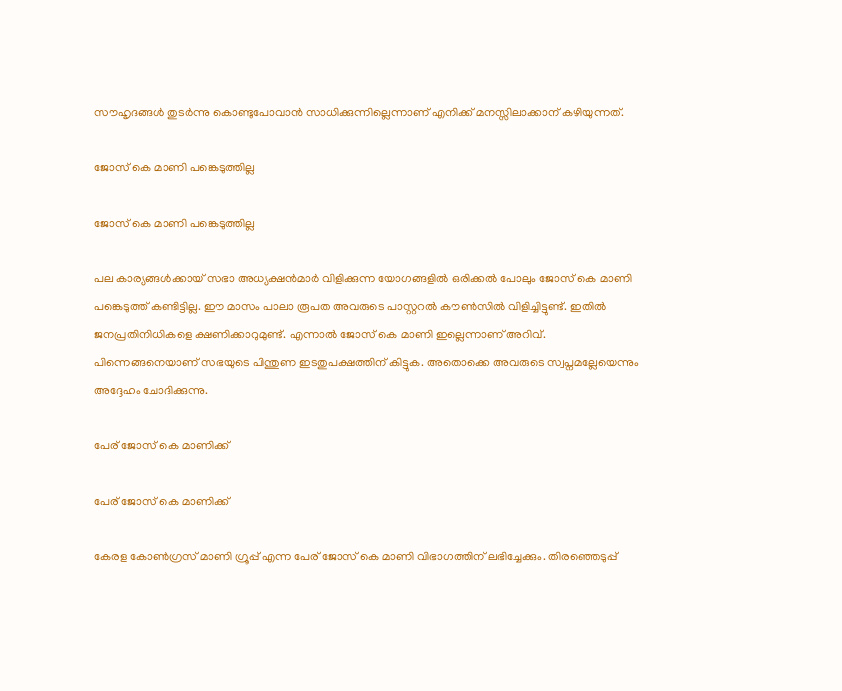സൗഹൃദങ്ങള്‍ തുടര്‍ന്നു കൊണ്ടുപോവാന്‍ സാധിക്കുന്നില്ലെന്നാണ് എനിക്ക് മനസ്സിലാക്കാന‍് കഴിയുന്നത്.

ജോസ് കെ മാണി പങ്കെടുത്തില്ല

ജോസ് കെ മാണി പങ്കെടുത്തില്ല

പല കാര്യങ്ങള്‍ക്കായ് സഭാ അധ്യക്ഷന്‍മാര്‍ വിളിക്കുന്ന യോഗങ്ങളില്‍ ഒരിക്കല്‍ പോലും ജോസ് കെ മാണി പങ്കെടുത്ത് കണ്ടിട്ടില്ല. ഈ മാസം പാലാ രൂപത അവരുടെ പാസ്റ്ററല്‍ കൗണ്‍സില്‍ വിളിച്ചിട്ടുണ്ട്. ഇതില്‍ ജനപ്രതിനിധികളെ ക്ഷണിക്കാറുമുണ്ട്. എന്നാല്‍ ജോസ് കെ മാണി ഇല്ലെന്നാണ് അറിവ്. പിന്നെങ്ങനെയാണ് സഭയുടെ പിന്തുണ ഇടതുപക്ഷത്തിന് കിട്ടുക. അതൊക്കെ അവരുടെ സ്വപ്നമല്ലേയെന്നും അദ്ദേഹം ചോദിക്കുന്നു.

പേര് ജോസ് കെ മാണിക്ക്

പേര് ജോസ് കെ മാണിക്ക്

കേരള കോണ്‍ഗ്രസ് മാണി ഗ്രൂപ്പ് എന്ന പേര് ജോസ് കെ മാണി വിഭാഗത്തിന് ലഭിച്ചേക്കും. തിരഞ്ഞെടുപ്പ്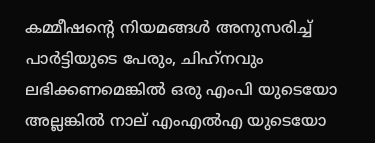കമ്മീഷന്‍റെ നിയമങ്ങള്‍ അനുസരിച്ച് പാര്‍ട്ടിയുടെ പേരും, ചിഹ്‌നവും ലഭിക്കണമെങ്കില്‍ ഒരു എംപി യുടെയോ അല്ലങ്കില്‍ നാല് എംഎല്‍എ യുടെയോ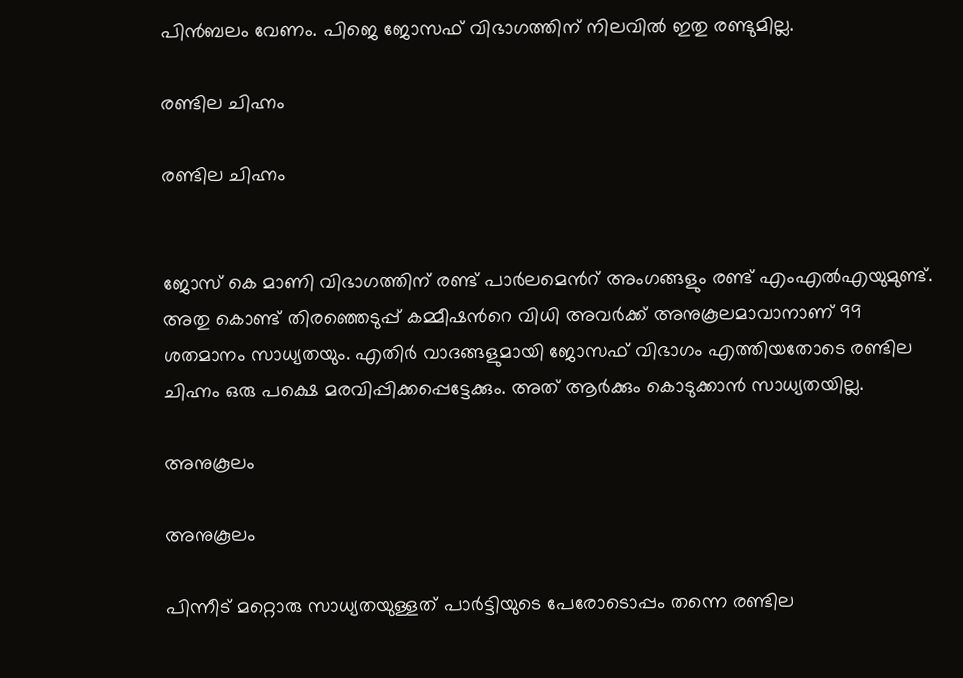പിന്‍ബലം വേണം. പിജെ ജോസഫ് വിഭാഗത്തിന് നിലവില്‍ ഇതു രണ്ടുമില്ല.

രണ്ടില ചിഹ്നം

രണ്ടില ചിഹ്നം


ജോസ് കെ മാണി വിഭാഗത്തിന് രണ്ട് പാര്‍ലമെന്‍റ് അംഗങ്ങളും രണ്ട് എംഎല്‍എയുമുണ്ട്. അതു കൊണ്ട് തിരഞ്ഞെടുപ്പ് കമ്മീഷന്‍റെ വിധി അവര്‍ക്ക് അനുകൂലമാവാനാണ് 99 ശതമാനം സാധ്യതയും. എതിര്‍ വാദങ്ങളുമായി ജോസഫ് വിഭാഗം എത്തിയതോടെ രണ്ടില ചിഹ്നം ഒരു പക്ഷെ മരവിപ്പിക്കപ്പെട്ടേക്കും. അത് ആര്‍ക്കും കൊടുക്കാന്‍ സാധ്യതയില്ല.

അനുകൂലം

അനുകൂലം

പിന്നീട് മറ്റൊരു സാധ്യതയുള്ളത് പാര്‍ട്ടിയുടെ പേരോടൊപ്പം തന്നെ രണ്ടില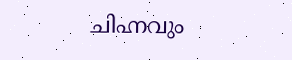ചിഹ്നവും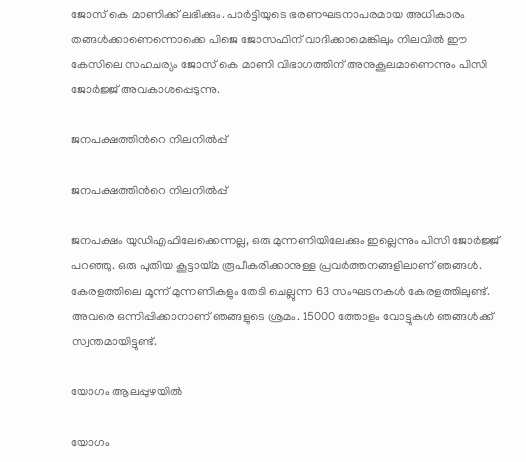ജോസ് കെ മാണിക്ക് ലഭിക്കും. പാര്‍ട്ടിയുടെ ഭരണഘടനാപരമായ അധികാരം തങ്ങള്‍ക്കാണെന്നൊക്കെ പിജെ ജോസഫിന് വാദിക്കാമെങ്കിലും നിലവില്‍ ഈ കേസിലെ സഹചര്യം ജോസ് കെ മാണി വിഭാഗത്തിന് അനുകൂലമാണെന്നും പിസി ജോര്‍ജ്ജ് അവകാശപ്പെടുന്നു.

ജനപക്ഷത്തിന്‍റെ നിലനില്‍പ്പ്

ജനപക്ഷത്തിന്‍റെ നിലനില്‍പ്പ്

ജനപക്ഷം യുഡിഎഫിലേക്കെന്നല്ല, ഒരു മുന്നണിയിലേക്കും ഇല്ലെന്നും പിസി ജോര്‍ജ്ജ് പറഞ്ഞു. ഒരു പുതിയ കൂട്ടായ്മ രൂപീകരിക്കാനുള്ള പ്രവര്‍ത്തനങ്ങളിലാണ് ഞങ്ങള്‍. കേരളത്തിലെ മൂന്ന് മുന്നണികളും തേടി ചെല്ലുന്ന 63 സംഘടനകള്‍ കേരളത്തിലുണ്ട്. അവരെ ഒന്നിപ്പിക്കാനാണ് ഞങ്ങളുടെ ശ്രമം. 15000 ത്തോളം വോട്ടുകള്‍ ഞങ്ങള്‍ക്ക് സ്വന്തമായിട്ടുണ്ട്.

യോഗം ആലപ്പുഴയില്‍

യോഗം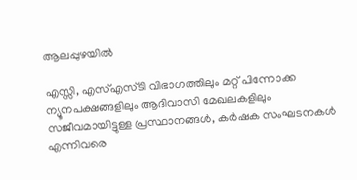ആലപ്പുഴയില്‍

എസ്സി, എസ്എസ്ടി വിഭാഗത്തിലും മറ്റ് പിന്നോക്ക ന്യൂനപക്ഷങ്ങളിലും ആദിവാസി മേഖലകളിലും സജീവമായിട്ടുള്ള പ്രസ്ഥാനങ്ങള്‍, കര്‍ഷക സംഘടനകള്‍ എന്നിവരെ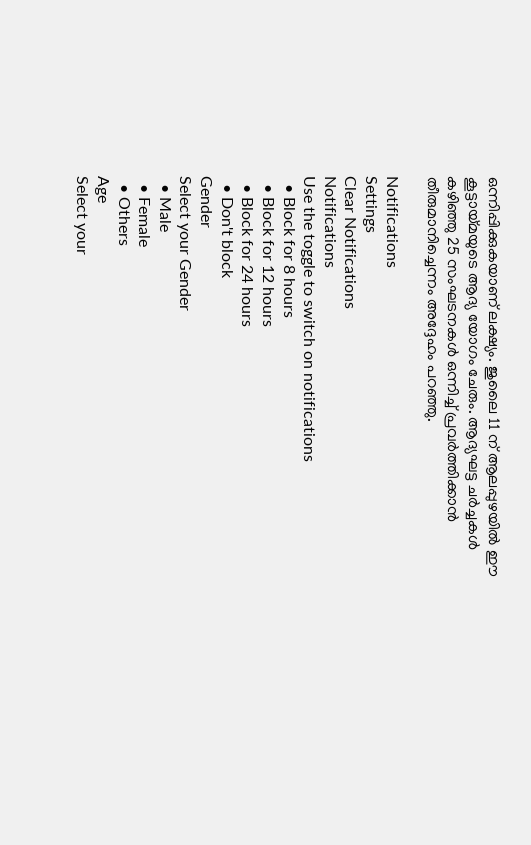ഒന്നിപ്പിക്കുകയാണ് ലക്ഷ്യം. ജുലൈ 11 ന് ആലപ്പുഴയില്‍ ഈ കൂട്ടായ്മയുടെ ആദ്യ യോഗം ചേരും. ആദ്യഘട്ട ചര്‍ച്ചകള്‍ കഴിഞ്ഞു 25 സംഘടനകള്‍ ഒന്നിച്ച് പ്രവര്‍ത്തിക്കാന്‍ തീരുമാനിച്ചെന്നം അദ്ദേഹം പറഞ്ഞു.

Notifications
Settings
Clear Notifications
Notifications
Use the toggle to switch on notifications
  • Block for 8 hours
  • Block for 12 hours
  • Block for 24 hours
  • Don't block
Gender
Select your Gender
  • Male
  • Female
  • Others
Age
Select your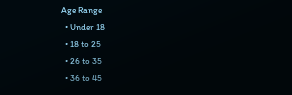Age Range
  • Under 18
  • 18 to 25
  • 26 to 35
  • 36 to 45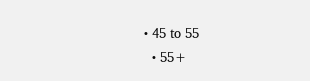• 45 to 55
  • 55+